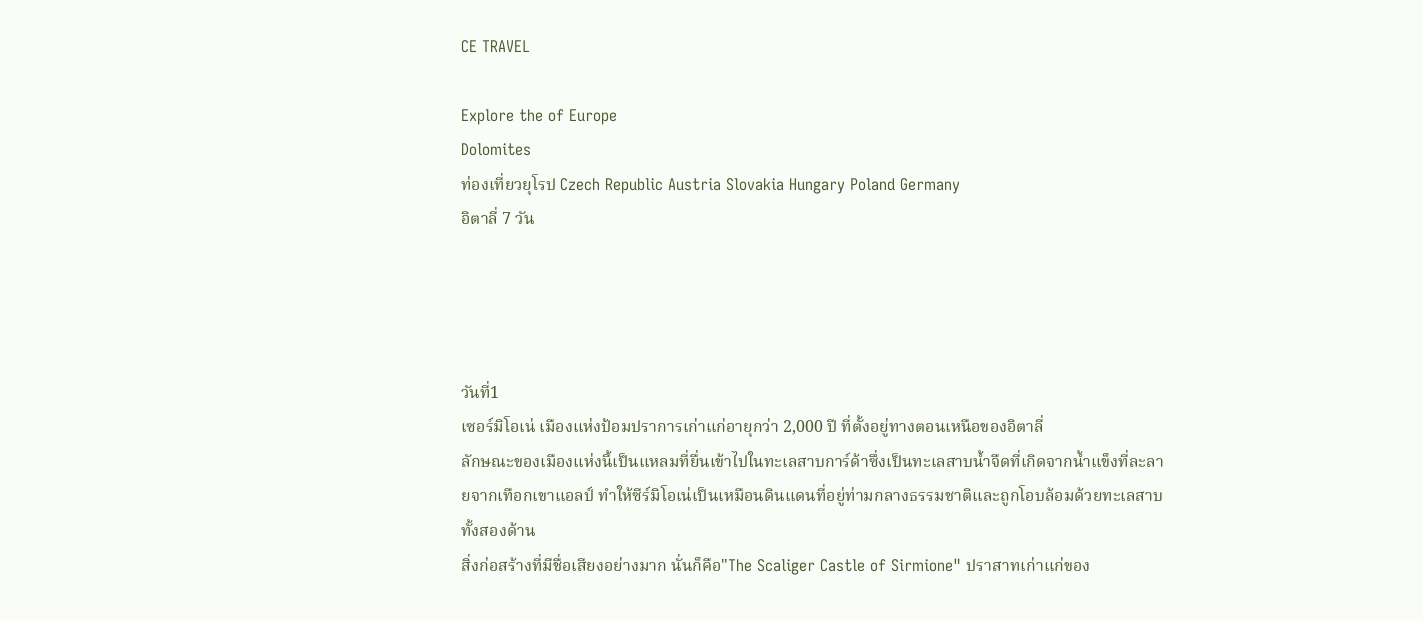CE TRAVEL

Explore the of Europe
Dolomites
ท่องเที่ยวยุโรป Czech Republic Austria Slovakia Hungary Poland Germany
อิตาลี่ 7 วัน




วันที่1
เซอร์มิโอเน่ เมืองแห่งป้อมปราการเก่าแก่อายุกว่า 2,000 ปี ที่ตั้งอยู่ทางตอนเหนือของอิตาลี่
ลักษณะของเมืองแห่งนี้เป็นแหลมที่ยื่นเข้าไปในทะเลสาบการ์ด้าซึ่งเป็นทะเลสาบน้ำจืดที่เกิดจากน้ำแข็งที่ละลายจากเทือกเขาแอลป์ ทำให้ซีร์มิโอเน่เป็นเหมือนดินแดนที่อยู่ท่ามกลางธรรมชาติและถูกโอบล้อมด้วยทะเลสาบทั้งสองด้าน
สิ่งก่อสร้างที่มีชื่อเสียงอย่างมาก นั่นก็คือ"The Scaliger Castle of Sirmione" ปราสาทเก่าแก่ของ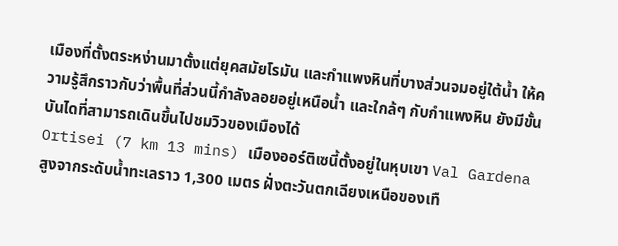เมืองที่ตั้งตระหง่านมาตั้งแต่ยุคสมัยโรมัน และกำแพงหินที่บางส่วนจมอยู่ใต้น้ำ ให้ความรู้สึกราวกับว่าพื้นที่ส่วนนี้กำลังลอยอยู่เหนือน้ำ และใกล้ๆ กับกำแพงหิน ยังมีขั้นบันไดที่สามารถเดินขึ้นไปชมวิวของเมืองได้
Ortisei (7 km 13 mins) เมืองออร์ติเซนี้ตั้งอยู่ในหุบเขา Val Gardena สูงจากระดับน้ำทะเลราว 1,300 เมตร ฝั่งตะวันตกเฉียงเหนือของเทื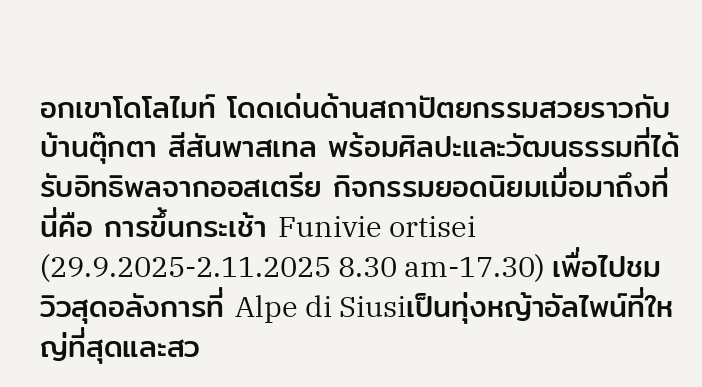อกเขาโดโลไมท์ โดดเด่นด้านสถาปัตยกรรมสวยราวกับบ้านตุ๊กตา สีสันพาสเทล พร้อมศิลปะและวัฒนธรรมที่ได้รับอิทธิพลจากออสเตรีย กิจกรรมยอดนิยมเมื่อมาถึงที่นี่คือ การขึ้นกระเช้า Funivie ortisei (29.9.2025-2.11.2025 8.30 am-17.30) เพื่อไปชมวิวสุดอลังการที่ Alpe di Siusiเป็นทุ่งหญ้าอัลไพน์ที่ใหญ่ที่สุดและสว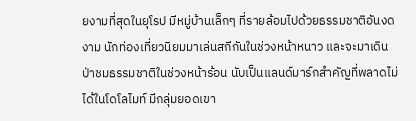ยงามที่สุดในยุโรป มีหมู่บ้านเล็กๆ ที่รายล้อมไปด้วยธรรมชาติอันงดงาม นักท่องเที่ยวนิยมมาเล่นสกีกันในช่วงหน้าหนาว และจะมาเดินป่าชมธรรมชาติในช่วงหน้าร้อน นับเป็นแลนด์มาร์กสำคัญที่พลาดไม่ได้ในโดโลไมท์ มีกลุ่มยอดเขา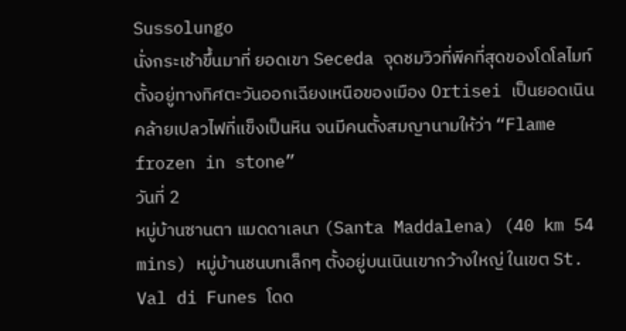Sussolungo
นั่งกระเช้าขึ้นมาที่ ยอดเขา Seceda จุดชมวิวที่พีคที่สุดของโดโลไมท์ ตั้งอยู่ทางทิศตะวันออกเฉียงเหนือของเมือง Ortisei เป็นยอดเนินคล้ายเปลวไฟที่แข็งเป็นหิน จนมีคนตั้งสมญานามให้ว่า “Flame frozen in stone”
วันที่ 2
หมู่บ้านซานตา แมดดาเลนา (Santa Maddalena) (40 km 54 mins) หมู่บ้านชนบทเล็กๆ ตั้งอยู่บนเนินเขากว้างใหญ่ ในเขต St. Val di Funes โดด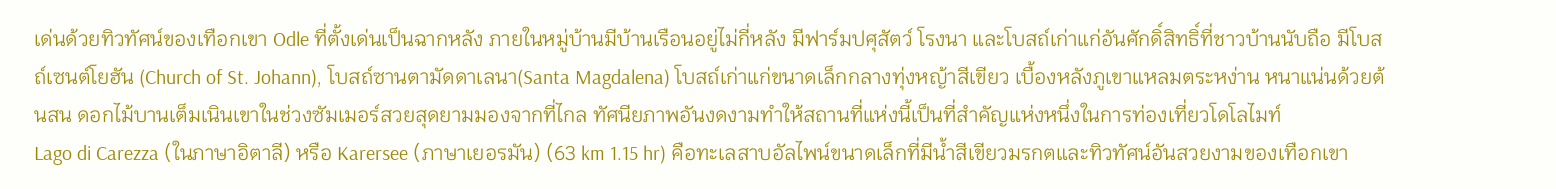เด่นด้วยทิวทัศน์ของเทือกเขา Odle ที่ตั้งเด่นเป็นฉากหลัง ภายในหมู่บ้านมีบ้านเรือนอยู่ไม่กี่หลัง มีฟาร์มปศุสัตว์ โรงนา และโบสถ์เก่าแก่อันศักดิ์สิทธิ์ที่ชาวบ้านนับถือ มีโบสถ์เซนต์โยฮัน (Church of St. Johann), โบสถ์ซานตามัดดาเลนา(Santa Magdalena) โบสถ์เก่าแก่ขนาดเล็กกลางทุ่งหญ้าสีเขียว เบื้องหลังภูเขาแหลมตระหง่าน หนาแน่นด้วยต้นสน ดอกไม้บานเต็มเนินเขาในช่วงซัมเมอร์สวยสุดยามมองจากที่ไกล ทัศนียภาพอันงดงามทำให้สถานที่แห่งนี้เป็นที่สำคัญแห่งหนึ่งในการท่องเที่ยวโดโลไมท์
Lago di Carezza (ในภาษาอิตาลี) หรือ Karersee (ภาษาเยอรมัน) (63 km 1.15 hr) คือทะเลสาบอัลไพน์ขนาดเล็กที่มีน้ำสีเขียวมรกตและทิวทัศน์อันสวยงามของเทือกเขา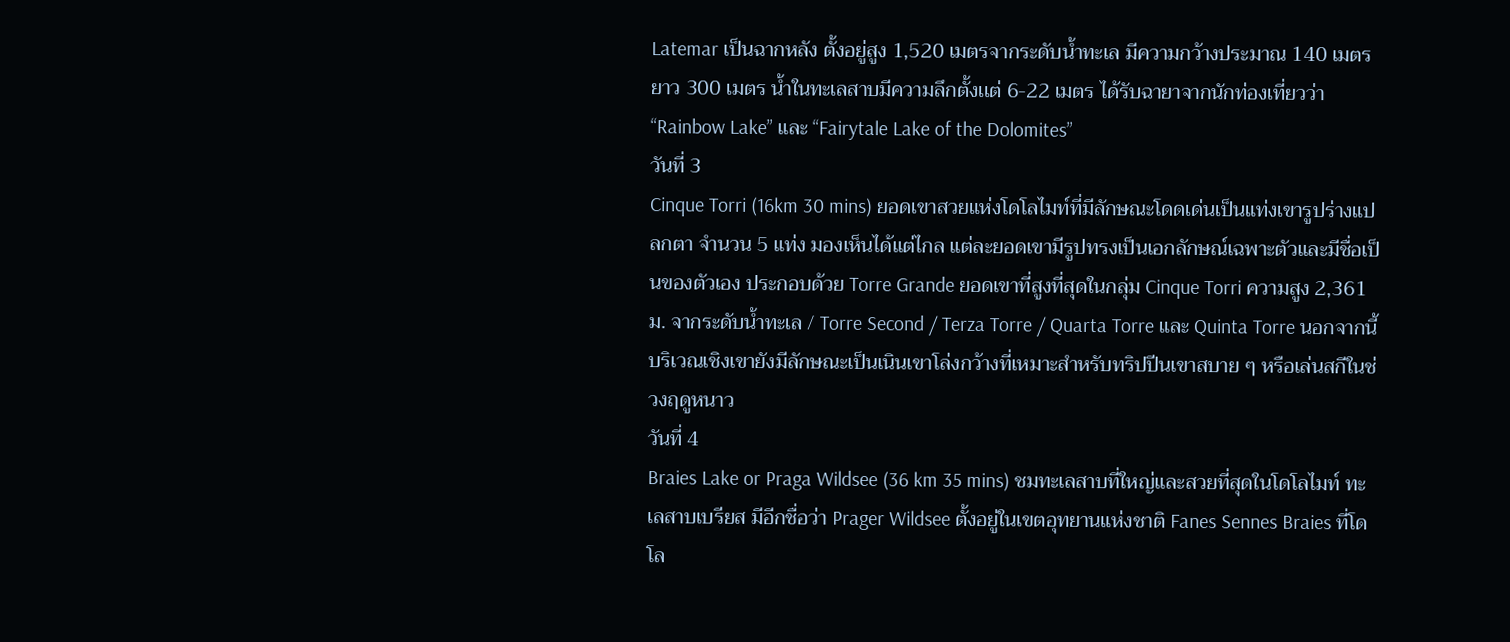Latemar เป็นฉากหลัง ตั้งอยู่สูง 1,520 เมตรจากระดับน้ำทะเล มีความกว้างประมาณ 140 เมตร ยาว 300 เมตร น้ำในทะเลสาบมีความลึกตั้งเเต่ 6-22 เมตร ได้รับฉายาจากนักท่องเที่ยวว่า “Rainbow Lake” และ “Fairytale Lake of the Dolomites”
วันที่ 3
Cinque Torri (16km 30 mins) ยอดเขาสวยแห่งโดโลไมท์ที่มีลักษณะโดดเด่นเป็นแท่งเขารูปร่างแปลกตา จำนวน 5 แท่ง มองเห็นได้แต่ไกล แต่ละยอดเขามีรูปทรงเป็นเอกลักษณ์เฉพาะตัวและมีชื่อเป็นของตัวเอง ประกอบด้วย Torre Grande ยอดเขาที่สูงที่สุดในกลุ่ม Cinque Torri ความสูง 2,361 ม. จากระดับน้ำทะเล / Torre Second / Terza Torre / Quarta Torre และ Quinta Torre นอกจากนี้บริเวณเชิงเขายังมีลักษณะเป็นเนินเขาโล่งกว้างที่เหมาะสำหรับทริปปีนเขาสบาย ๆ หรือเล่นสกีในช่วงฤดูหนาว
วันที่ 4
Braies Lake or Praga Wildsee (36 km 35 mins) ชมทะเลสาบที่ใหญ่และสวยที่สุดในโดโลไมท์ ทะเลสาบเบรียส มีอีกชื่อว่า Prager Wildsee ตั้งอยู่ในเขตอุทยานแห่งชาติ Fanes Sennes Braies ที่โดโล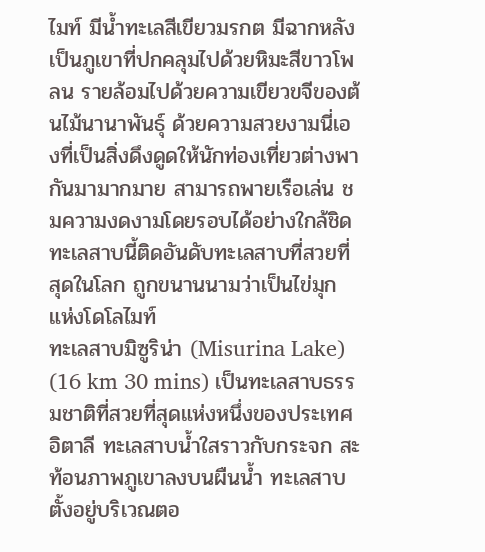ไมท์ มีน้ำทะเลสีเขียวมรกต มีฉากหลังเป็นภูเขาที่ปกคลุมไปด้วยหิมะสีขาวโพลน รายล้อมไปด้วยความเขียวขจีของต้นไม้นานาพันธุ์ ด้วยความสวยงามนี่เองที่เป็นสิ่งดึงดูดให้นักท่องเที่ยวต่างพากันมามากมาย สามารถพายเรือเล่น ชมความงดงามโดยรอบได้อย่างใกล้ชิด ทะเลสาบนี้ติดอันดับทะเลสาบที่สวยที่สุดในโลก ถูกขนานนามว่าเป็นไข่มุกแห่งโดโลไมท์
ทะเลสาบมิซูริน่า (Misurina Lake) (16 km 30 mins) เป็นทะเลสาบธรรมชาติที่สวยที่สุดแห่งหนึ่งของประเทศอิตาลี ทะเลสาบน้ำใสราวกับกระจก สะท้อนภาพภูเขาลงบนผืนน้ำ ทะเลสาบตั้งอยู่บริเวณตอ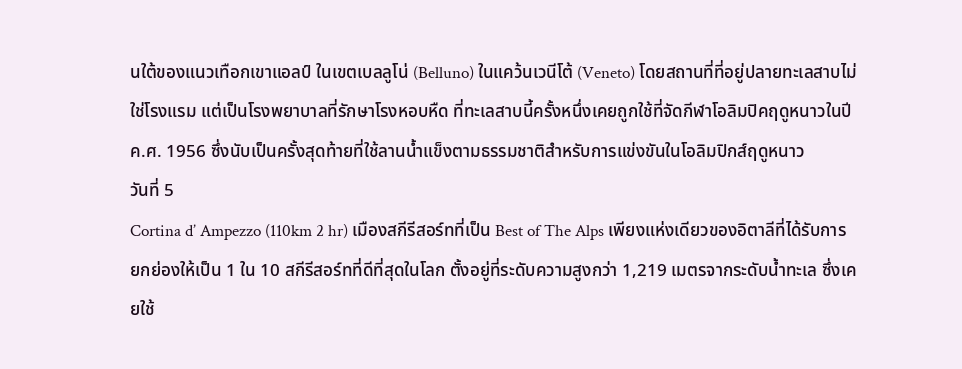นใต้ของแนวเทือกเขาแอลป์ ในเขตเบลลูโน่ (Belluno) ในแคว้นเวนีโต้ (Veneto) โดยสถานที่ที่อยู่ปลายทะเลสาบไม่ใช่โรงแรม แต่เป็นโรงพยาบาลที่รักษาโรงหอบหืด ที่ทะเลสาบนี้ครั้งหนึ่งเคยถูกใช้ที่จัดกีฬาโอลิมปิคฤดูหนาวในปี ค.ศ. 1956 ซึ่งนับเป็นครั้งสุดท้ายที่ใช้ลานน้ำแข็งตามธรรมชาติสำหรับการแข่งขันในโอลิมปิกส์ฤดูหนาว
วันที่ 5
Cortina d’ Ampezzo (110km 2 hr) เมืองสกีรีสอร์ทที่เป็น Best of The Alps เพียงแห่งเดียวของอิตาลีที่ได้รับการยกย่องให้เป็น 1 ใน 10 สกีรีสอร์ทที่ดีที่สุดในโลก ตั้งอยู่ที่ระดับความสูงกว่า 1,219 เมตรจากระดับน้ำทะเล ซึ่งเคยใช้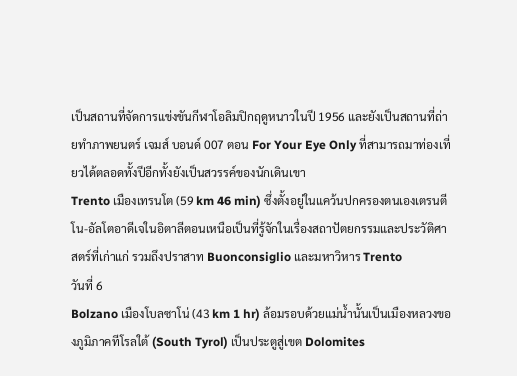เป็นสถานที่จัดการแข่งขันกีฬาโอลิมปิกฤดูหนาวในปี 1956 และยังเป็นสถานที่ถ่ายทำภาพยนตร์ เจมส์ บอนด์ 007 ตอน For Your Eye Only ที่สามารถมาท่องเที่ยวได้ตลอดทั้งปีอีกทั้งยังเป็นสวรรค์ของนักเดินเขา
Trento เมืองเทรนโต (59 km 46 min) ซึ่งตั้งอยู่ในแคว้นปกครองตนเองเตรนตีโน-อัลโตอาดีเจในอิตาลีตอนเหนือเป็นที่รู้จักในเรื่องสถาปัตยกรรมและประวัติศาสตร์ที่เก่าแก่ รวมถึงปราสาท Buonconsiglio และมหาวิหาร Trento
วันที่ 6
Bolzano เมืองโบลซาโน่ (43 km 1 hr) ล้อมรอบด้วยแม่น้ำนั้นเป็นเมืองหลวงของภูมิภาคทีโรลใต้ (South Tyrol) เป็นประตูสู่เขต Dolomites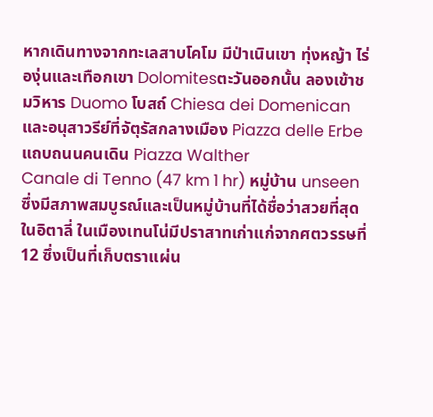หากเดินทางจากทะเลสาบโคโม มีป่าเนินเขา ทุ่งหญ้า ไร่องุ่นและเทือกเขา Dolomitesตะวันออกนั้น ลองเข้าชมวิหาร Duomo โบสถ์ Chiesa dei Domenican และอนุสาวรีย์ที่จัตุรัสกลางเมือง Piazza delle Erbe แถบถนนคนเดิน Piazza Walther
Canale di Tenno (47 km 1 hr) หมู่บ้าน unseen ซึ่งมีสภาพสมบูรณ์และเป็นหมู่บ้านที่ได้ชื่อว่าสวยที่สุดในอิตาลี่ ในเมืองเทนโน่มีปราสาทเก่าแก่จากศตวรรษที่ 12 ซึ่งเป็นที่เก็บตราแผ่น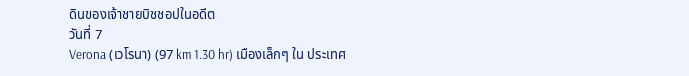ดินของเจ้าชายบิชชอปในอดีต
วันที่ 7
Verona (เวโรนา) (97 km 1.30 hr) เมืองเล็กๆ ใน ประเทศ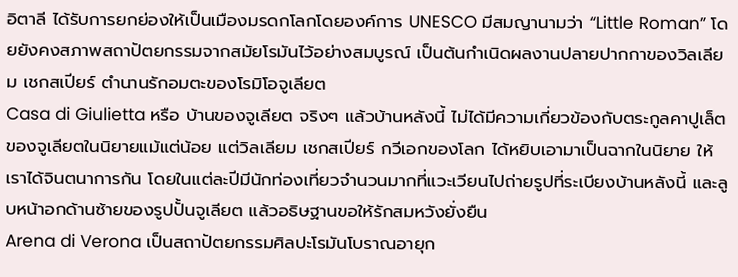อิตาลี ได้รับการยกย่องให้เป็นเมืองมรดกโลกโดยองค์การ UNESCO มีสมญานามว่า “Little Roman” โดยยังคงสภาพสถาปัตยกรรมจากสมัยโรมันไว้อย่างสมบูรณ์ เป็นต้นกำเนิดผลงานปลายปากกาของวิลเลียม เชกสเปียร์ ตำนานรักอมตะของโรมิโอจูเลียต
Casa di Giulietta หรือ บ้านของจูเลียต จริงๆ แล้วบ้านหลังนี้ ไม่ได้มีความเกี่ยวข้องกับตระกูลคาปูเล็ตของจูเลียตในนิยายแม้แต่น้อย แต่วิลเลียม เชกสเปียร์ กวีเอกของโลก ได้หยิบเอามาเป็นฉากในนิยาย ให้เราได้จินตนาการกัน โดยในแต่ละปีมีนักท่องเที่ยวจำนวนมากที่แวะเวียนไปถ่ายรูปที่ระเบียงบ้านหลังนี้ และลูบหน้าอกด้านซ้ายของรูปปั้นจูเลียต แล้วอธิษฐานขอให้รักสมหวังยั่งยืน
Arena di Verona เป็นสถาปัตยกรรมศิลปะโรมันโบราณอายุก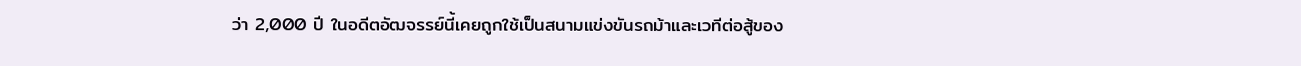ว่า 2,000 ปี ในอดีตอัฒจรรย์นี้เคยถูกใช้เป็นสนามแข่งขันรถม้าและเวทีต่อสู้ของ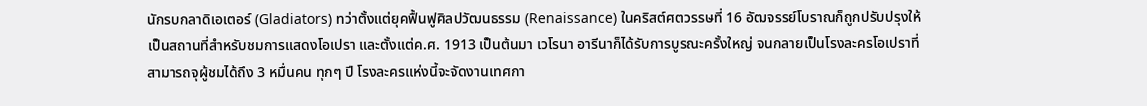นักรบกลาดิเอเตอร์ (Gladiators) ทว่าตั้งแต่ยุคฟื้นฟูศิลปวัฒนธรรม (Renaissance) ในคริสต์ศตวรรษที่ 16 อัฒจรรย์โบราณก็ถูกปรับปรุงให้เป็นสถานที่สำหรับชมการแสดงโอเปรา และตั้งแต่ค.ศ. 1913 เป็นต้นมา เวโรนา อารีนาก็ได้รับการบูรณะครั้งใหญ่ จนกลายเป็นโรงละครโอเปราที่สามารถจุผู้ชมได้ถึง 3 หมื่นคน ทุกๆ ปี โรงละครแห่งนี้จะจัดงานเทศกา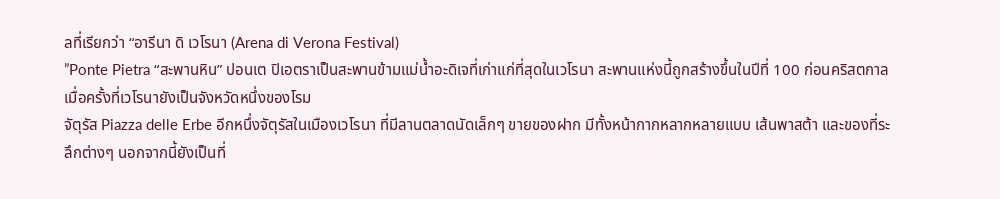ลที่เรียกว่า “อารีนา ดิ เวโรนา (Arena di Verona Festival)
”Ponte Pietra “สะพานหิน” ปอนเต ปิเอตราเป็นสะพานข้ามแม่น้ำอะดิเจที่เก่าแก่ที่สุดในเวโรนา สะพานแห่งนี้ถูกสร้างขึ้นในปีที่ 100 ก่อนคริสตกาลเมื่อครั้งที่เวโรนายังเป็นจังหวัดหนึ่งของโรม
จัตุรัส Piazza delle Erbe อีกหนึ่งจัตุรัสในเมืองเวโรนา ที่มีลานตลาดนัดเล็กๆ ขายของฝาก มีทั้งหน้ากากหลากหลายแบบ เส้นพาสต้า และของที่ระลึกต่างๆ นอกจากนี้ยังเป็นที่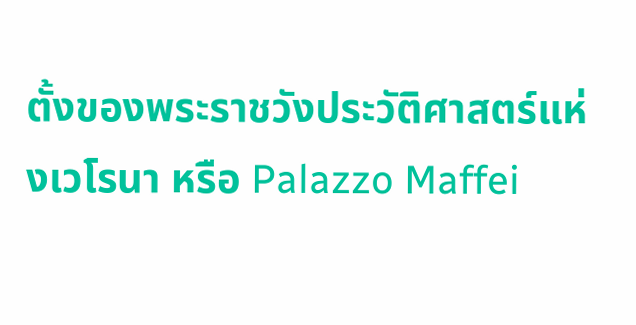ตั้งของพระราชวังประวัติศาสตร์แห่งเวโรนา หรือ Palazzo Maffei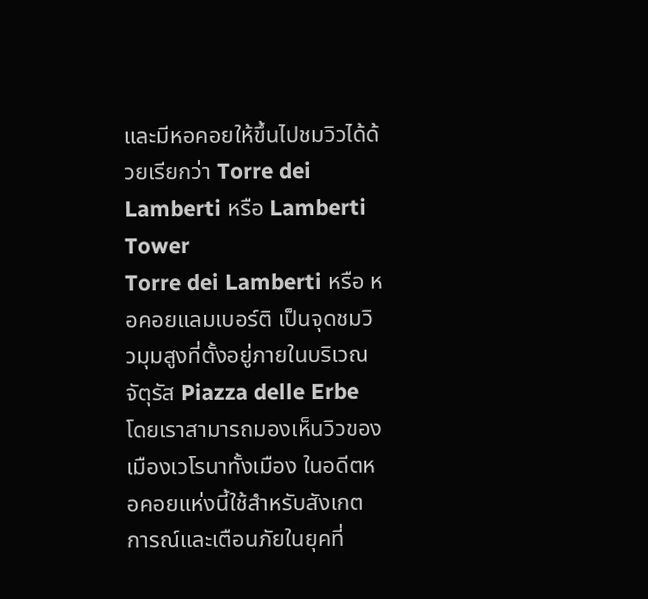และมีหอคอยให้ขึ้นไปชมวิวได้ด้วยเรียกว่า Torre dei Lamberti หรือ Lamberti Tower
Torre dei Lamberti หรือ หอคอยแลมเบอร์ติ เป็นจุดชมวิวมุมสูงที่ตั้งอยู่ภายในบริเวณจัตุรัส Piazza delle Erbe โดยเราสามารถมองเห็นวิวของเมืองเวโรนาทั้งเมือง ในอดีตหอคอยแห่งนี้ใช้สำหรับสังเกตการณ์และเตือนภัยในยุคที่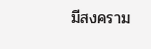มีสงคราม